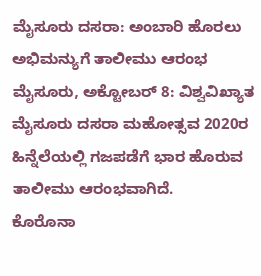ಮೈಸೂರು ದಸರಾ: ಅಂಬಾರಿ ಹೊರಲು ಅಭಿಮನ್ಯುಗೆ ತಾಲೀಮು ಆರಂಭ
ಮೈಸೂರು, ಅಕ್ಟೋಬರ್ 8: ವಿಶ್ವವಿಖ್ಯಾತ ಮೈಸೂರು ದಸರಾ ಮಹೋತ್ಸವ 2020ರ ಹಿನ್ನೆಲೆಯಲ್ಲಿ ಗಜಪಡೆಗೆ ಭಾರ ಹೊರುವ ತಾಲೀಮು ಆರಂಭವಾಗಿದೆ.
ಕೊರೊನಾ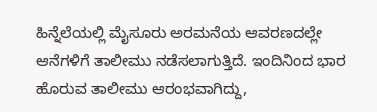ಹಿನ್ನೆಲೆಯಲ್ಲಿ ಮೈಸೂರು ಅರಮನೆಯ ಆವರಣದಲ್ಲೇ ಆನೆಗಳಿಗೆ ತಾಲೀಮು ನಡೆಸಲಾಗುತ್ತಿದೆ. ಇಂದಿನಿಂದ ಭಾರ ಹೊರುವ ತಾಲೀಮು ಆರಂಭವಾಗಿದ್ದು,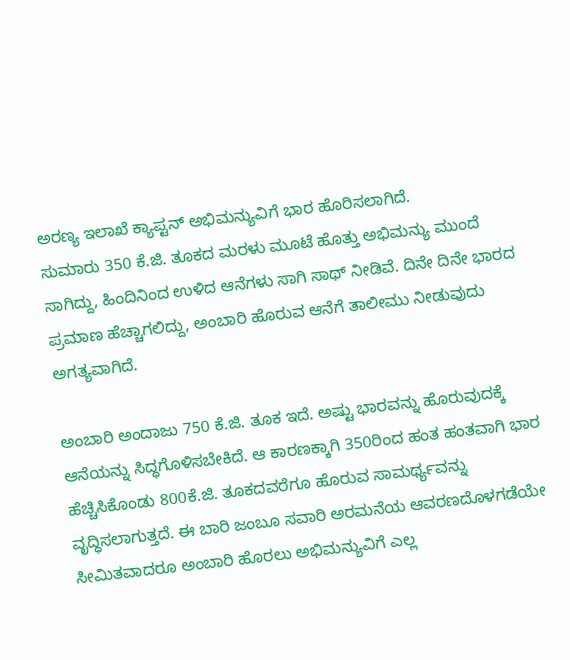ಅರಣ್ಯ ಇಲಾಖೆ ಕ್ಯಾಪ್ಟನ್ ಅಭಿಮನ್ಯುವಿಗೆ ಭಾರ ಹೊರಿಸಲಾಗಿದೆ.
ಸುಮಾರು 350 ಕೆ.ಜಿ. ತೂಕದ ಮರಳು ಮೂಟೆ ಹೊತ್ತು ಅಭಿಮನ್ಯು ಮುಂದೆ ಸಾಗಿದ್ದು, ಹಿಂದಿನಿಂದ ಉಳಿದ ಆನೆಗಳು ಸಾಗಿ ಸಾಥ್ ನೀಡಿವೆ. ದಿನೇ ದಿನೇ ಭಾರದ ಪ್ರಮಾಣ ಹೆಚ್ಚಾಗಲಿದ್ದು, ಅಂಬಾರಿ ಹೊರುವ ಆನೆಗೆ ತಾಲೀಮು ನೀಡುವುದು ಅಗತ್ಯವಾಗಿದೆ.

ಅಂಬಾರಿ ಅಂದಾಜು 750 ಕೆ.ಜಿ. ತೂಕ ಇದೆ. ಅಷ್ಟು ಭಾರವನ್ನು ಹೊರುವುದಕ್ಕೆ ಆನೆಯನ್ನು ಸಿದ್ಧಗೊಳಿಸಬೇಕಿದೆ. ಆ ಕಾರಣಕ್ಕಾಗಿ 350ರಿಂದ ಹಂತ ಹಂತವಾಗಿ ಭಾರ ಹೆಚ್ಚಿಸಿಕೊಂಡು 800ಕೆ.ಜಿ. ತೂಕದವರೆಗೂ ಹೊರುವ ಸಾಮರ್ಥ್ಯವನ್ನು ವೃದ್ಧಿಸಲಾಗುತ್ತದೆ. ಈ ಬಾರಿ ಜಂಬೂ ಸವಾರಿ ಅರಮನೆಯ ಆವರಣದೊಳಗಡೆಯೇ ಸೀಮಿತವಾದರೂ ಅಂಬಾರಿ ಹೊರಲು ಅಭಿಮನ್ಯುವಿಗೆ ಎಲ್ಲ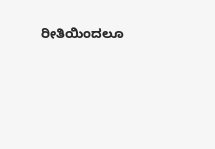ರೀತಿಯಿಂದಲೂ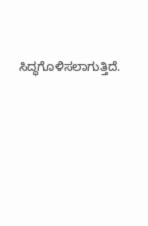ಸಿದ್ಧಗೊಳಿಸಲಾಗುತ್ತಿದೆ.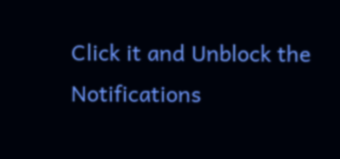Click it and Unblock the Notifications